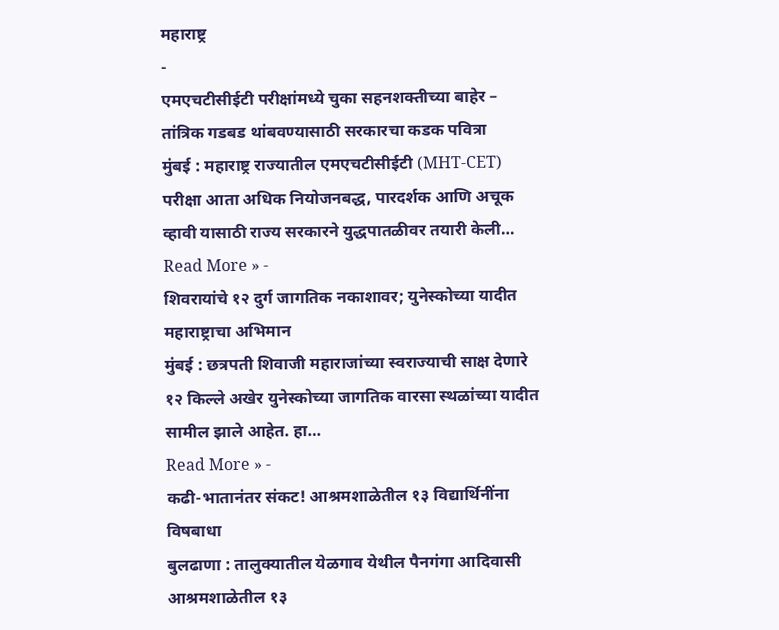महाराष्ट्र
-
एमएचटीसीईटी परीक्षांमध्ये चुका सहनशक्तीच्या बाहेर – तांत्रिक गडबड थांबवण्यासाठी सरकारचा कडक पवित्रा
मुंबई : महाराष्ट्र राज्यातील एमएचटीसीईटी (MHT-CET) परीक्षा आता अधिक नियोजनबद्ध, पारदर्शक आणि अचूक व्हावी यासाठी राज्य सरकारने युद्धपातळीवर तयारी केली…
Read More » -
शिवरायांचे १२ दुर्ग जागतिक नकाशावर; युनेस्कोच्या यादीत महाराष्ट्राचा अभिमान
मुंबई : छत्रपती शिवाजी महाराजांच्या स्वराज्याची साक्ष देणारे १२ किल्ले अखेर युनेस्कोच्या जागतिक वारसा स्थळांच्या यादीत सामील झाले आहेत. हा…
Read More » -
कढी-भातानंतर संकट! आश्रमशाळेतील १३ विद्यार्थिनींना विषबाधा
बुलढाणा : तालुक्यातील येळगाव येथील पैनगंगा आदिवासी आश्रमशाळेतील १३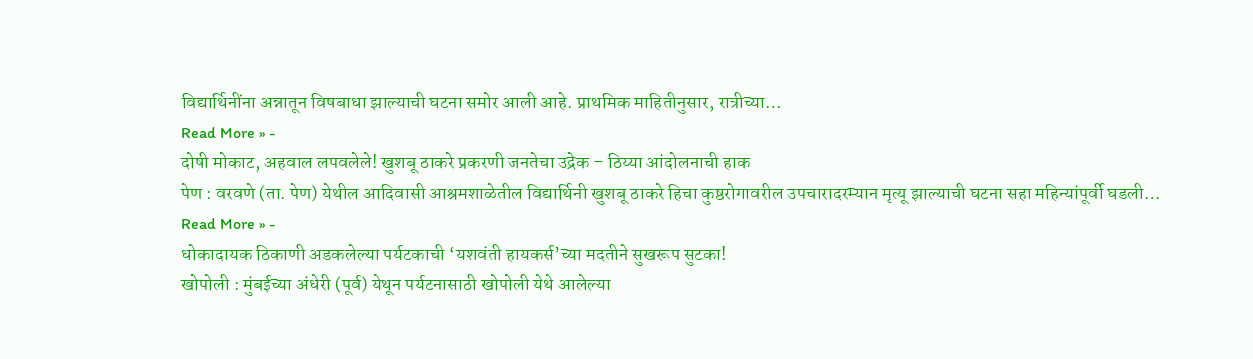विद्यार्थिनींना अन्नातून विषबाधा झाल्याची घटना समोर आली आहे. प्राथमिक माहितीनुसार, रात्रीच्या…
Read More » -
दोषी मोकाट, अहवाल लपवलेले! खुशबू ठाकरे प्रकरणी जनतेचा उद्रेक – ठिय्या आंदोलनाची हाक
पेण : वरवणे (ता. पेण) येथील आदिवासी आश्रमशाळेतील विद्यार्थिनी खुशबू ठाकरे हिचा कुष्ठरोगावरील उपचारादरम्यान मृत्यू झाल्याची घटना सहा महिन्यांपूर्वी घडली…
Read More » -
धोकादायक ठिकाणी अडकलेल्या पर्यटकाची ‘यशवंती हायकर्स’च्या मदतीने सुखरूप सुटका!
खोपोली : मुंबईच्या अंधेरी (पूर्व) येथून पर्यटनासाठी खोपोली येथे आलेल्या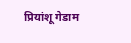प्रियांशू गेडाम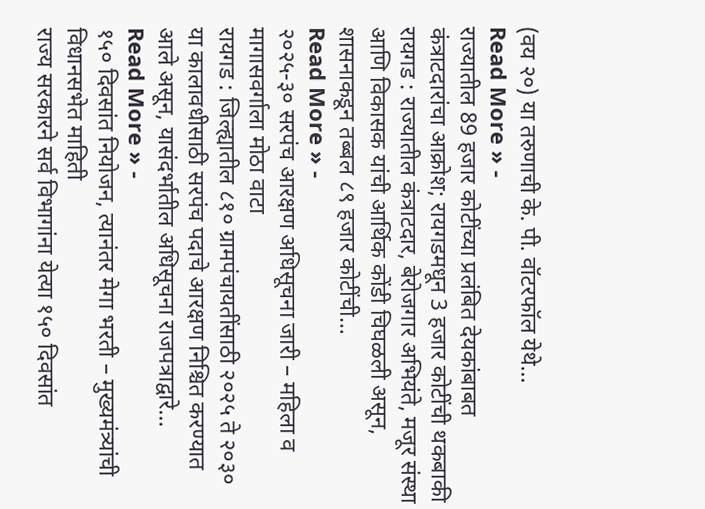(वय २०) या तरुणाची के. पी. वॉटरफॉल येथे…
Read More » -
राज्यातील 89 हजार कोटींच्या प्रलंबित देयकांबाबत कंत्राटदारांचा आक्रोश; रायगडमधून 3 हजार कोटींची थकबाकी
रायगड : राज्यातील कंत्राटदार, बेरोजगार अभियंते, मजूर संस्था आणि विकासक यांची आर्थिक कोंडी चिघळली असून, शासनाकडून तब्बल ८९ हजार कोटींची…
Read More » -
२०२५-३० सरपंच आरक्षण अधिसूचना जारी – महिला व मागासवर्गाला मोठा वाटा
रायगड : जिल्ह्यातील ८१० ग्रामपंचायतींसाठी २०२५ ते २०३० या कालावधीसाठी सरपंच पदाचे आरक्षण निश्चित करण्यात आले असून, यासंदर्भातील अधिसूचना राजपत्राद्वारे…
Read More » -
१५० दिवसांत नियोजन, त्यानंतर मेगा भरती – मुख्यमंत्र्यांची विधानसभेत माहिती
राज्य सरकारने सर्व विभागांना येत्या १५० दिवसांत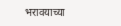भरावयाच्या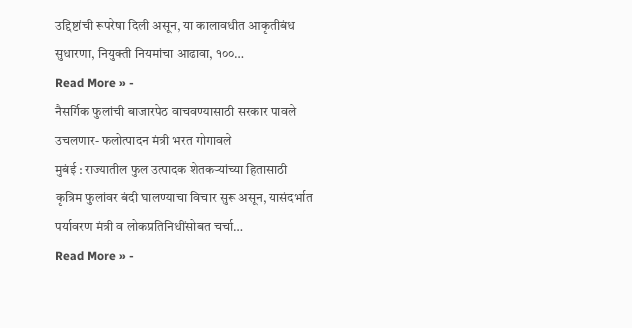उद्दिष्टांची रूपरेषा दिली असून, या कालावधीत आकृतीबंध सुधारणा, नियुक्ती नियमांचा आढावा, १००…
Read More » -
नैसर्गिक फुलांची बाजारपेठ वाचवण्यासाठी सरकार पावले उचलणार- फलोत्पादन मंत्री भरत गोगावले
मुबंई : राज्यातील फुल उत्पादक शेतकऱ्यांच्या हितासाठी कृत्रिम फुलांवर बंदी घालण्याचा विचार सुरू असून, यासंदर्भात पर्यावरण मंत्री व लोकप्रतिनिधींसोबत चर्चा…
Read More » -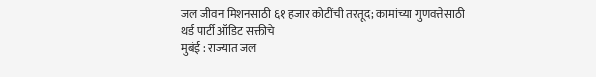जल जीवन मिशनसाठी ६१ हजार कोटींची तरतूद; कामांच्या गुणवत्तेसाठी थर्ड पार्टी ऑडिट सक्तीचे
मुबंई : राज्यात जल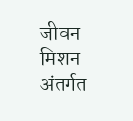जीवन मिशन अंतर्गत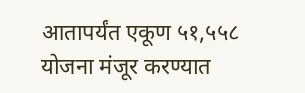आतापर्यंत एकूण ५१,५५८ योजना मंजूर करण्यात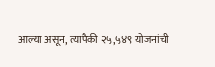आल्या असून, त्यापैकी २५,५४९ योजनांची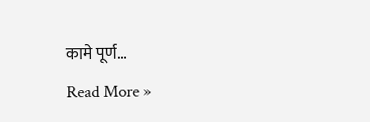कामे पूर्ण…
Read More »